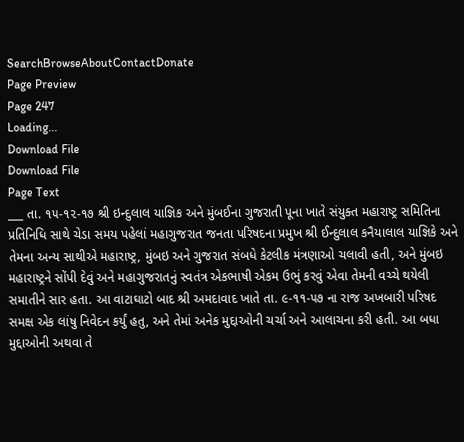SearchBrowseAboutContactDonate
Page Preview
Page 247
Loading...
Download File
Download File
Page Text
___ તા. ૧૫-૧૨-૧૭ શ્રી ઇન્દુલાલ યાજ્ઞિક અને મુંબઈના ગુજરાતી પૂના ખાતે સંયુક્ત મહારાષ્ટ્ર સમિતિના પ્રતિનિધિ સાથે ચેડા સમય પહેલાં મહાગુજરાત જનતા પરિષદના પ્રમુખ શ્રી ઈન્દુલાલ કનૈયાલાલ યાજ્ઞિકે અને તેમના અન્ય સાથીએ મહારાષ્ટ્ર, મુંબઇ અને ગુજરાત સંબધે કેટલીક મંત્રણાઓ ચલાવી હતી, અને મુંબઇ મહારાષ્ટ્રને સોંપી દેવું અને મહાગુજરાતનું સ્વતંત્ર એકભાષી એકમ ઉભું કરવું એવા તેમની વચ્ચે થયેલી સમાતીને સાર હતા. આ વાટાઘાટો બાદ શ્રી અમદાવાદ ખાતે તા. ૯-૧૧-૫૭ ના રાજ અખબારી પરિષદ સમક્ષ એક લાંષુ નિવેદન કર્યું હતુ, અને તેમાં અનેક મુદ્દાઓની ચર્ચા અને આલાચના કરી હતી. આ બધા મુદ્દાઓની અથવા તે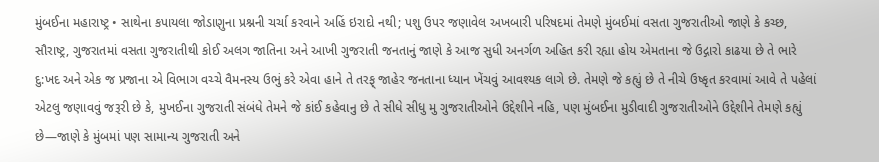મુંબઈના મહારાષ્ટ્ર • સાથેના કપાયલા જોડાણુના પ્રશ્નની ચર્ચા કરવાને અહિં ઇરાદો નથી; પશુ ઉપર જણાવેલ અખબારી પરિષદમાં તેમણે મુંબઈમાં વસતા ગુજરાતીઓ જાણે કે કચ્છ, સૌરાષ્ટ્ર, ગુજરાતમાં વસતા ગુજરાતીથી કોઈ અલગ જાતિના અને આખી ગુજરાતી જનતાનું જાણે કે આજ સુધી અનર્ગળ અહિત કરી રહ્યા હોય એમતાના જે ઉદ્ગારો કાઢયા છે તે ભારે દુ:ખદ અને એક જ પ્રજાના એ વિભાગ વચ્ચે વૈમનસ્ય ઉભું કરે એવા હાને તે તરફ્ જાહેર જનતાના ધ્યાન ખેંચવું આવશ્યક લાગે છે. તેમણે જે કહ્યું છે તે નીચે ઉષ્કૃત કરવામાં આવે તે પહેલાં એટલુ જણાવવું જરૂરી છે કે, મુખઈના ગુજરાતી સંબંધે તેમને જે કાંઈ કહેવાનુ છે તે સીધે સીધુ મુ ગુજરાતીઓને ઉદ્દેશીને નહિ, પણ મુંબઈના મુડીવાદી ગુજરાતીઓને ઉદ્દેશીને તેમણે કહ્યું છે—જાણે કે મુંબમાં પણ સામાન્ય ગુજરાતી અને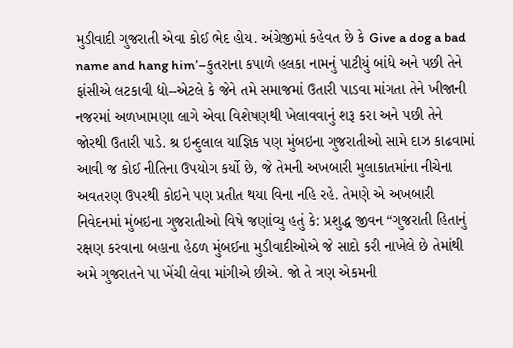મુડીવાદી ગુજરાતી એવા કોઈ ભેદ હોય. અંગ્રેજીમાં કહેવત છે કે Give a dog a bad name and hang him’–કુતરાના કપાળે હલકા નામનું પાટીયું બાંધે અને પછી તેને ફાંસીએ લટકાવી દ્યો--એટલે કે જેને તમે સમાજમાં ઉતારી પાડવા માંગતા તેને ખીજાની નજરમાં અળખામણા લાગે એવા વિશેષણથી ખેલાવવાનું શરૂ કરા અને પછી તેને જોરથી ઉતારી પાડે. શ્ર ઇન્દુલાલ યાજ્ઞિક પણ મુંબઇના ગુજરાતીઓ સામે દાઝ કાઢવામાં આવી જ કોઈ નીતિના ઉપયોગ કર્યો છે, જે તેમની અખબારી મુલાકાતમાંના નીચેના અવતરણ ઉપરથી કોઇને પણ પ્રતીત થયા વિના નહિ રહે. તેમણે એ અખબારી નિવેદનમાં મુંબઇના ગુજરાતીઓ વિષે જણાંવ્યુ હતું કે: પ્રશુદ્ધ જીવન “ગુજરાતી હિતાનું રક્ષણ કરવાના બહાના હેઠળ મુંબઈના મુડીવાદીઓએ જે સાદો કરી નાખેલે છે તેમાંથી અમે ગુજરાતને પા ખેંચી લેવા માંગીએ છીએ. જો તે ત્રણ એકમની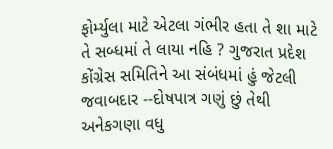ફોર્મ્યુલા માટે એટલા ગંભીર હતા તે શા માટે તે સબ્ધમાં તે લાયા નહિ ? ગુજરાત પ્રદેશ કોંગ્રેસ સમિતિને આ સંબંધમાં હું જેટલી જવાબદાર --દોષપાત્ર ગણું છું તેથી અનેકગણા વધુ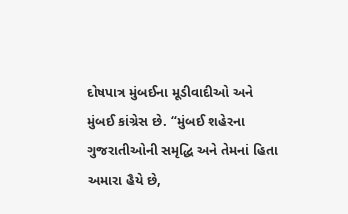દોષપાત્ર મુંબઈના મૂડીવાદીઓ અને મુંબઈ કાંગ્રેસ છે. “મુંબઈ શહેરના ગુજરાતીઓની સમૃદ્ધિ અને તેમનાં હિતા અમારા હૈયે છે,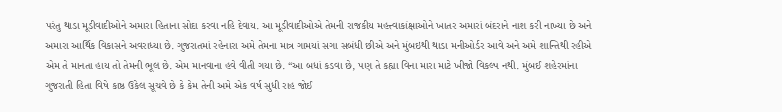પરંતુ થાડા મૂડીવાદીઓને અમારા હિતાના સોદા કરવા નહિ દેવાય. આ મૂડીવાદીઓએ તેમની રાજકીય મહત્ત્વાકાંક્ષાઓને ખાતર અમારાં બંદરાને નાશ કરી નાખ્યા છે અને અમારા આર્થિક વિકાસને અવરાધ્યા છે. ગુજરાતમાં રહેનારા અમે તેમના માત્ર ગામયાં સગા સબંધી છીએ અને મુંબઇથી થાડા મનીઓર્ડર આવે અને અમે શાન્તિથી રહીએ એમ તે માનતા હાય તો તેમની ભૂલ છે. એમ માનવાના હવે વીતી ગયા છે. “આ બધાં કડવા છે, પણ તે કહ્યા વિના મારા માટે ખીજો વિકલ્પ નથી. મુંબઈ શહેરમાંના ગુજરાતી હિતા વિષે કાષ્ઠ ઉકેલ સૂચવે છે કે કેમ તેની અમે એક વર્ષ સુધી રાહ જોઈ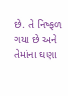છે. તે નિષ્ફળ ગયા છે અને તેમાંના ઘણા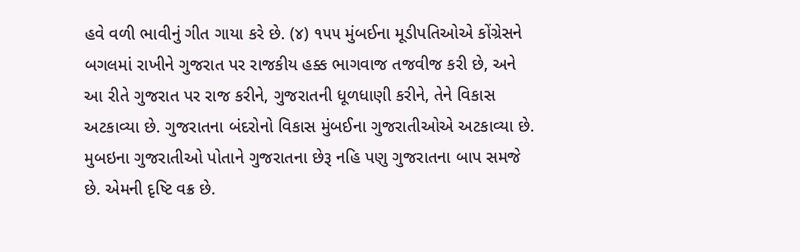હવે વળી ભાવીનું ગીત ગાયા કરે છે. (૪) ૧૫૫ મુંબઈના મૂડીપતિઓએ કોંગ્રેસને બગલમાં રાખીને ગુજરાત પર રાજકીય હક્ક ભાગવાજ તજવીજ કરી છે, અને આ રીતે ગુજરાત પર રાજ કરીને, ગુજરાતની ધૂળધાણી કરીને, તેને વિકાસ અટકાવ્યા છે. ગુજરાતના બંદરોનો વિકાસ મુંબઈના ગુજરાતીઓએ અટકાવ્યા છે. મુબઇના ગુજરાતીઓ પોતાને ગુજરાતના છેરૂ નહિ પણુ ગુજરાતના બાપ સમજે છે. એમની દૃષ્ટિ વક્ર છે.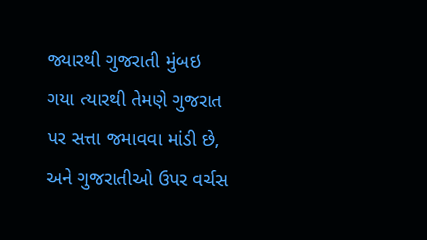જ્યારથી ગુજરાતી મુંબઇ ગયા ત્યારથી તેમણે ગુજરાત પર સત્તા જમાવવા માંડી છે, અને ગુજરાતીઓ ઉપર વર્ચસ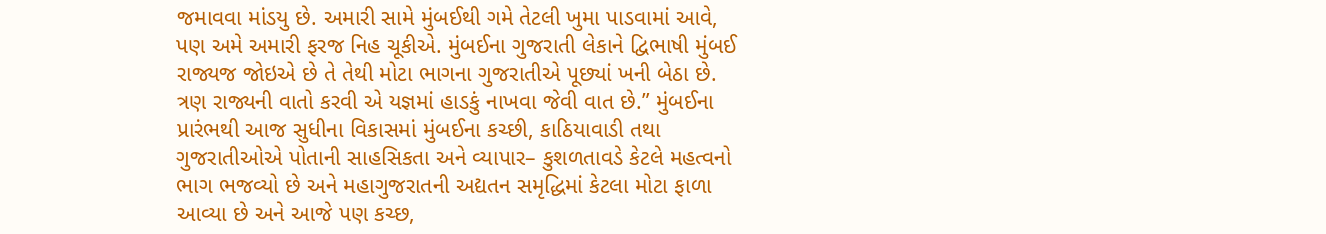જમાવવા માંડયુ છે. અમારી સામે મુંબઈથી ગમે તેટલી ખુમા પાડવામાં આવે, પણ અમે અમારી ફરજ નિહ ચૂકીએ. મુંબઈના ગુજરાતી લેકાને દ્વિભાષી મુંબઈ રાજ્યજ જોઇએ છે તે તેથી મોટા ભાગના ગુજરાતીએ પૂછ્યાં ખની બેઠા છે. ત્રણ રાજ્યની વાતો કરવી એ યજ્ઞમાં હાડકું નાખવા જેવી વાત છે.” મુંબઈના પ્રારંભથી આજ સુધીના વિકાસમાં મુંબઈના કચ્છી, કાઠિયાવાડી તથા ગુજરાતીઓએ પોતાની સાહસિકતા અને વ્યાપાર– કુશળતાવડે કેટલે મહત્વનો ભાગ ભજવ્યો છે અને મહાગુજરાતની અદ્યતન સમૃદ્ધિમાં કેટલા મોટા ફાળા આવ્યા છે અને આજે પણ કચ્છ,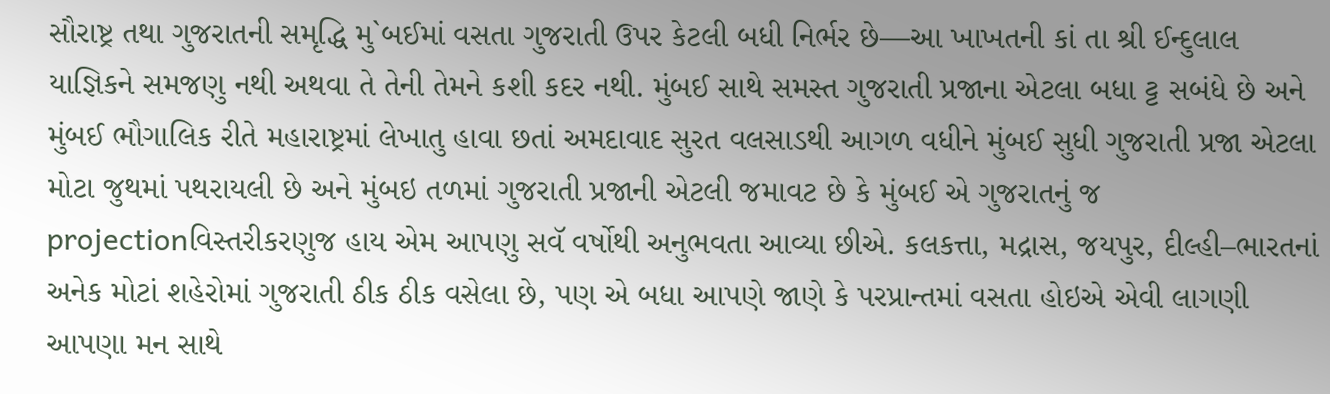સૌરાષ્ટ્ર તથા ગુજરાતની સમૃદ્ધિ મુ`બઈમાં વસતા ગુજરાતી ઉપર કેટલી બધી નિર્ભર છે—આ ખાખતની કાં તા શ્રી ઈન્દુલાલ યાજ્ઞિકને સમજણુ નથી અથવા તે તેની તેમને કશી કદર નથી. મુંબઈ સાથે સમસ્ત ગુજરાતી પ્રજાના એટલા બધા ટ્ટ સબંધે છે અને મુંબઈ ભૌગાલિક રીતે મહારાષ્ટ્રમાં લેખાતુ હાવા છતાં અમદાવાદ સુરત વલસાડથી આગળ વધીને મુંબઈ સુધી ગુજરાતી પ્રજા એટલા મોટા જુથમાં પથરાયલી છે અને મુંબઇ તળમાં ગુજરાતી પ્રજાની એટલી જમાવટ છે કે મુંબઈ એ ગુજરાતનું જ projectionવિસ્તરીકરણુજ હાય એમ આપણુ સવૅ વર્ષોથી અનુભવતા આવ્યા છીએ. કલકત્તા, મદ્રાસ, જયપુર, દીલ્હી–ભારતનાં અનેક મોટાં શહેરોમાં ગુજરાતી ઠીક ઠીક વસેલા છે, પણ એ બધા આપણે જાણે કે પરપ્રાન્તમાં વસતા હોઇએ એવી લાગણી આપણા મન સાથે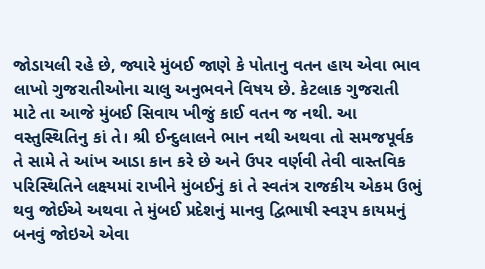જોડાયલી રહે છે, જ્યારે મુંબઈ જાણે કે પોતાનુ વતન હાય એવા ભાવ લાખો ગુજરાતીઓના ચાલુ અનુભવને વિષય છે. કેટલાક ગુજરાતી માટે તા આજે મુંબઈ સિવાય ખીજું કાઈ વતન જ નથી. આ વસ્તુસ્થિતિનુ કાં તે। શ્રી ઈન્દુલાલને ભાન નથી અથવા તો સમજપૂર્વક તે સામે તે આંખ આડા કાન કરે છે અને ઉપર વર્ણવી તેવી વાસ્તવિક પરિસ્થિતિને લક્ષ્યમાં રાખીને મુંબઈનું કાં તે સ્વતંત્ર રાજકીય એકમ ઉભું થવુ જોઈએ અથવા તે મુંબઈ પ્રદેશનું માનવુ દ્વિભાષી સ્વરૂપ કાયમનું બનવું જોઇએ એવા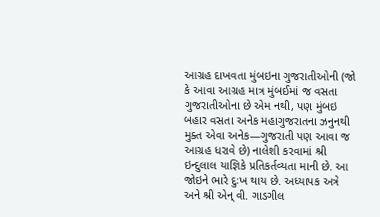આગ્રહ દાખવતા મુંબઇના ગુજરાતીઓની (જો કે આવા આગ્રહ માત્ર મુંબઈમાં જ વસતા ગુજરાતીઓના છે એમ નથી, પણ મુંબઇ બહાર વસતા અનેક મહાગુજરાતના ઝનુનથી મુક્ત એવા અનેક—ગુજરાતી પણ આવા જ આગ્રહ ધરાવે છે) નાલેશી કરવામાં શ્રી ઇન્દુલાલ યાજ્ઞિકે પ્રતિકર્તવ્યતા માની છે. આ જોઇને ભારે દુઃખ થાય છે. અધ્યાપક અત્રે અને શ્રી એન્ વી. ગાડગીલ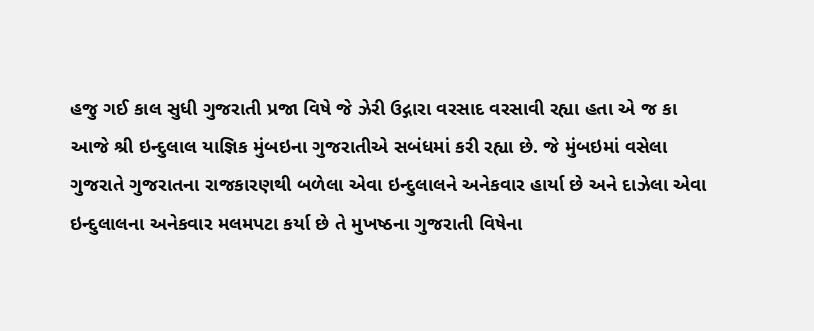હજુ ગઈ કાલ સુધી ગુજરાતી પ્રજા વિષે જે ઝેરી ઉદ્ગારા વરસાદ વરસાવી રહ્યા હતા એ જ કા આજે શ્રી ઇન્દુલાલ યાજ્ઞિક મુંબઇના ગુજરાતીએ સબંધમાં કરી રહ્યા છે. જે મુંબઇમાં વસેલા ગુજરાતે ગુજરાતના રાજકારણથી બળેલા એવા ઇન્દુલાલને અનેકવાર હાર્યા છે અને દાઝેલા એવા ઇન્દુલાલના અનેકવાર મલમપટા કર્યા છે તે મુખષ્ઠના ગુજરાતી વિષેના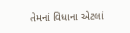તેમનાં વિધાના એટલાં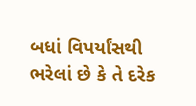બધાં વિપર્યાંસથી ભરેલાં છે કે તે દરેક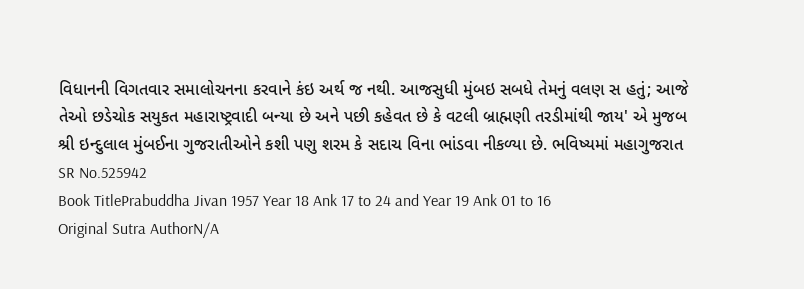વિધાનની વિગતવાર સમાલોચનના કરવાને કંઇ અર્થ જ નથી. આજસુધી મુંબઇ સબધે તેમનું વલણ સ હતું; આજે તેઓ છડેચોક સયુકત મહારાષ્ટ્રવાદી બન્યા છે અને પછી કહેવત છે કે વટલી બ્રાહ્મણી તરડીમાંથી જાય' એ મુજબ શ્રી ઇન્દુલાલ મુંબઈના ગુજરાતીઓને કશી પણુ શરમ કે સદાચ વિના ભાંડવા નીકળ્યા છે. ભવિષ્યમાં મહાગુજરાત
SR No.525942
Book TitlePrabuddha Jivan 1957 Year 18 Ank 17 to 24 and Year 19 Ank 01 to 16
Original Sutra AuthorN/A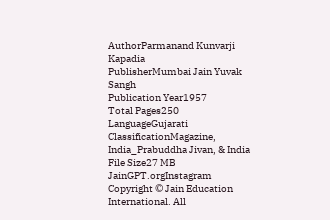AuthorParmanand Kunvarji Kapadia
PublisherMumbai Jain Yuvak Sangh
Publication Year1957
Total Pages250
LanguageGujarati
ClassificationMagazine, India_Prabuddha Jivan, & India
File Size27 MB
JainGPT.orgInstagram
Copyright © Jain Education International. All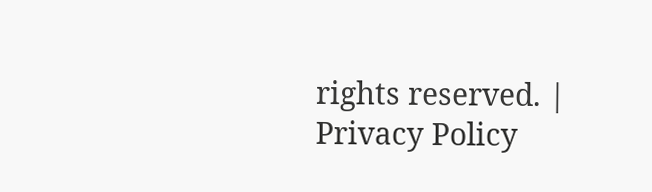rights reserved. | Privacy Policy